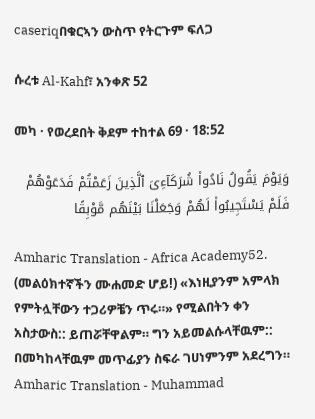caseriqበቁርኣን ውስጥ የትርጉም ፍለጋ

ሱረቱ Al-Kahf፣ አንቀጽ 52

መካ · የወረደበት ቅደም ተከተል 69 · 18:52

وَيَوْمَ يَقُولُ نَادُوا۟ شُرَكَآءِىَ ٱلَّذِينَ زَعَمْتُمْ فَدَعَوْهُمْ فَلَمْ يَسْتَجِيبُوا۟ لَهُمْ وَجَعَلْنَا بَيْنَهُم مَّوْبِقًا

Amharic Translation - Africa Academy52. (መልዕክተኛችን ሙሐመድ ሆይ!) «እነዚያንም አምላክ የምትሏቸውን ተጋሪዎቼን ጥሩ።» የሚልበትን ቀን አስታውስ:: ይጠሯቸዋልም። ግን አይመልሱላቸዉም:: በመካከላቸዉም መጥፊያን ስፍራ ገሀነምንም አደረግን።
Amharic Translation - Muhammad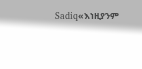Sadiq«እነዚያንም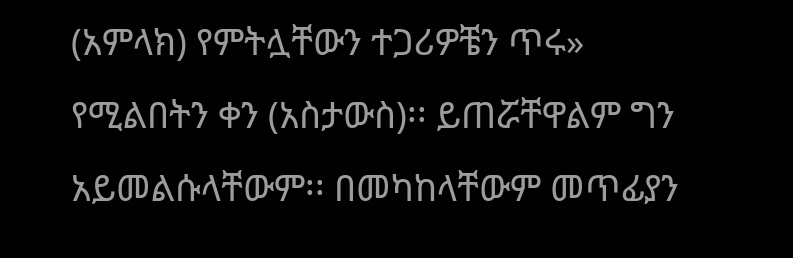(አምላክ) የምትሏቸውን ተጋሪዎቼን ጥሩ» የሚልበትን ቀን (አስታውስ)፡፡ ይጠሯቸዋልም ግን አይመልሱላቸውም፡፡ በመካከላቸውም መጥፊያን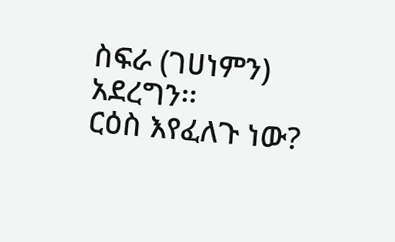ስፍራ (ገሀነምን) አደረግን፡፡
ርዕስ እየፈለጉ ነው?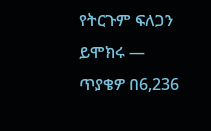የትርጉም ፍለጋን ይሞክሩ — ጥያቄዎ በ6,236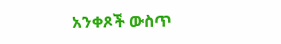አንቀጾች ውስጥ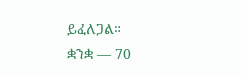ይፈለጋል።
ቋንቋ — 70